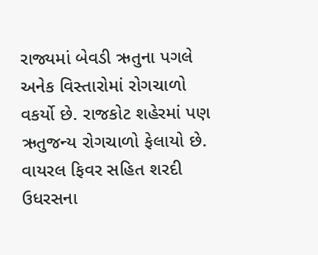રાજ્યમાં બેવડી ઋતુના પગલે અનેક વિસ્તારોમાં રોગચાળો વકર્યો છે. રાજકોટ શહેરમાં પણ ઋતુજન્ય રોગચાળો ફેલાયો છે. વાયરલ ફિવર સહિત શરદી ઉધરસના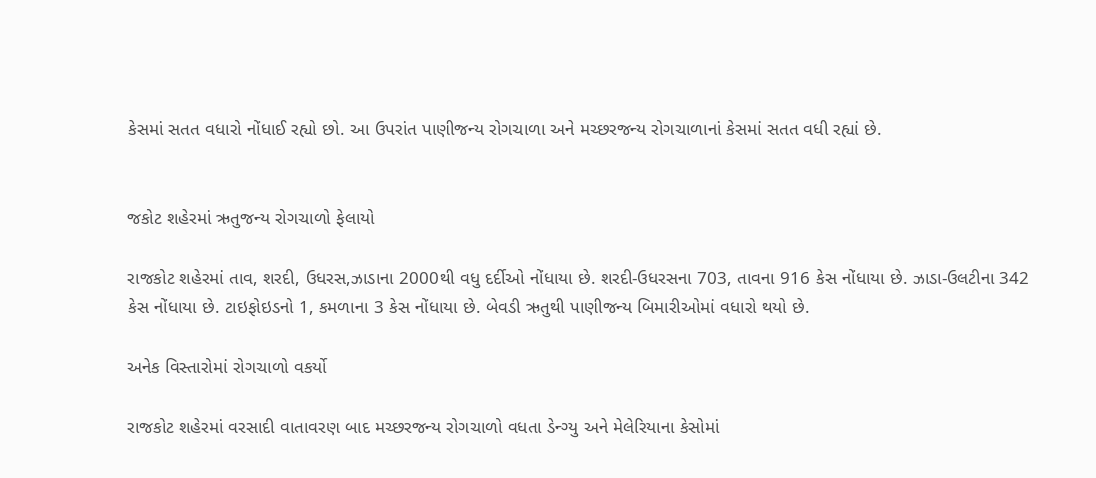કેસમાં સતત વધારો નોંધાઈ રહ્યો છો. આ ઉપરાંત પાણીજન્ય રોગચાળા અને મચ્છરજન્ય રોગચાળાનાં કેસમાં સતત વધી રહ્યાં છે.


જકોટ શહેરમાં ઋતુજન્ય રોગચાળો ફેલાયો

રાજકોટ શહેરમાં તાવ, શરદી, ઉધરસ,ઝાડાના 2000થી વધુ દર્દીઓ નોંધાયા છે. શરદી-ઉધરસના 703, તાવના 916 કેસ નોંધાયા છે. ઝાડા-ઉલટીના 342 કેસ નોંધાયા છે. ટાઇફોઇડનો 1, કમળાના 3 કેસ નોંધાયા છે. બેવડી ઋતુથી પાણીજન્ય બિમારીઓમાં વધારો થયો છે.

અનેક વિસ્તારોમાં રોગચાળો વકર્યો

રાજકોટ શહેરમાં વરસાદી વાતાવરણ બાદ મચ્છરજન્ય રોગચાળો વધતા ડેન્ગ્યુ અને મેલેરિયાના કેસોમાં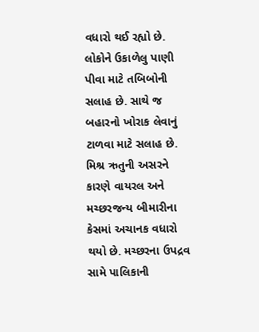વધારો થઈ રહ્યો છે. લોકોને ઉકાળેલુ પાણી પીવા માટે તબિબોની સલાહ છે. સાથે જ બહારનો ખોરાક લેવાનું ટાળવા માટે સલાહ છે. મિશ્ર ઋતુની અસરને કારણે વાયરલ અને મચ્છરજન્ય બીમારીના કેસમાં અચાનક વધારો થયો છે. મચ્છરના ઉપદ્રવ સામે પાલિકાની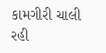કામગીરી ચાલી રહી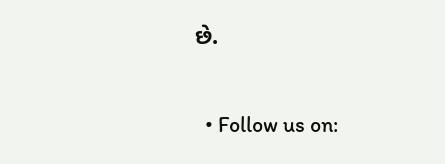છે.

  • Follow us on: